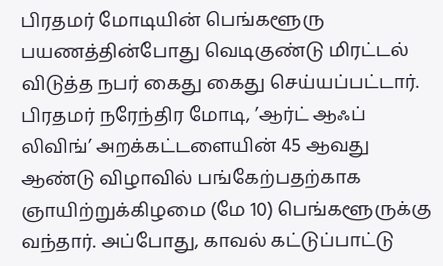பிரதமர் மோடியின் பெங்களூரு பயணத்தின்போது வெடிகுண்டு மிரட்டல் விடுத்த நபர் கைது கைது செய்யப்பட்டார்.
பிரதமர் நரேந்திர மோடி, ’ஆர்ட் ஆஃப் லிவிங்’ அறக்கட்டளையின் 45 ஆவது ஆண்டு விழாவில் பங்கேற்பதற்காக ஞாயிற்றுக்கிழமை (மே 10) பெங்களூருக்கு வந்தார். அப்போது, காவல் கட்டுப்பாட்டு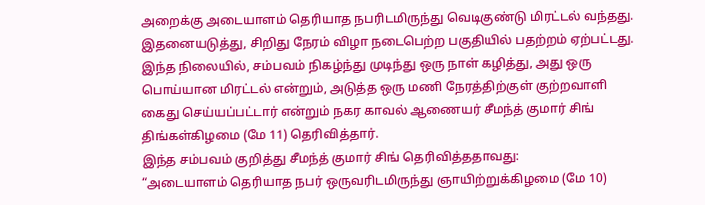அறைக்கு அடையாளம் தெரியாத நபரிடமிருந்து வெடிகுண்டு மிரட்டல் வந்தது. இதனையடுத்து, சிறிது நேரம் விழா நடைபெற்ற பகுதியில் பதற்றம் ஏற்பட்டது.
இந்த நிலையில், சம்பவம் நிகழ்ந்து முடிந்து ஒரு நாள் கழித்து, அது ஒரு பொய்யான மிரட்டல் என்றும், அடுத்த ஒரு மணி நேரத்திற்குள் குற்றவாளி கைது செய்யப்பட்டார் என்றும் நகர காவல் ஆணையர் சீமந்த் குமார் சிங் திங்கள்கிழமை (மே 11) தெரிவித்தார்.
இந்த சம்பவம் குறித்து சீமந்த் குமார் சிங் தெரிவித்ததாவது:
“அடையாளம் தெரியாத நபர் ஒருவரிடமிருந்து ஞாயிற்றுக்கிழமை (மே 10)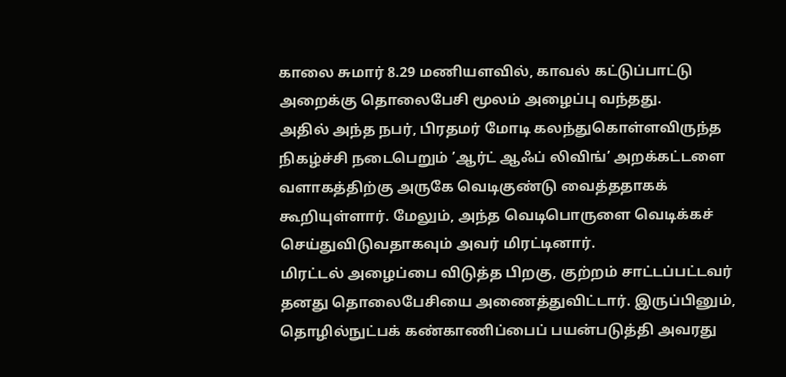காலை சுமார் 8.29 மணியளவில், காவல் கட்டுப்பாட்டு அறைக்கு தொலைபேசி மூலம் அழைப்பு வந்தது.
அதில் அந்த நபர், பிரதமர் மோடி கலந்துகொள்ளவிருந்த நிகழ்ச்சி நடைபெறும் ’ஆர்ட் ஆஃப் லிவிங்’ அறக்கட்டளை வளாகத்திற்கு அருகே வெடிகுண்டு வைத்ததாகக் கூறியுள்ளார். மேலும், அந்த வெடிபொருளை வெடிக்கச் செய்துவிடுவதாகவும் அவர் மிரட்டினார்.
மிரட்டல் அழைப்பை விடுத்த பிறகு, குற்றம் சாட்டப்பட்டவர் தனது தொலைபேசியை அணைத்துவிட்டார். இருப்பினும், தொழில்நுட்பக் கண்காணிப்பைப் பயன்படுத்தி அவரது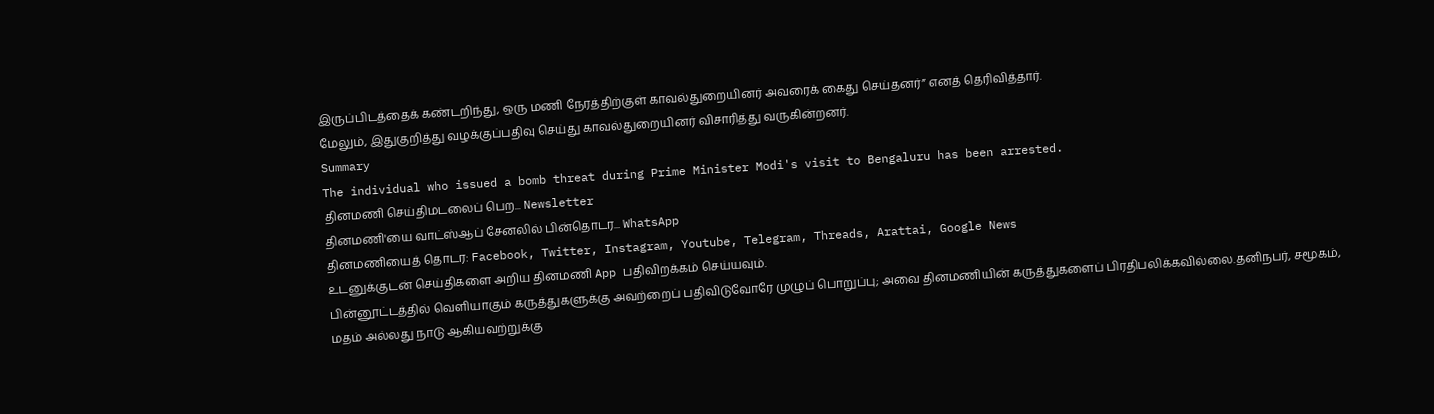இருப்பிடத்தைக் கண்டறிந்து, ஒரு மணி நேரத்திற்குள் காவல்துறையினர் அவரைக் கைது செய்தனர்” எனத் தெரிவித்தார்.
மேலும், இதுகுறித்து வழக்குப்பதிவு செய்து காவல்துறையினர் விசாரித்து வருகின்றனர்.
Summary
The individual who issued a bomb threat during Prime Minister Modi's visit to Bengaluru has been arrested.
தினமணி செய்திமடலைப் பெற... Newsletter
தினமணி'யை வாட்ஸ்ஆப் சேனலில் பின்தொடர... WhatsApp
தினமணியைத் தொடர: Facebook, Twitter, Instagram, Youtube, Telegram, Threads, Arattai, Google News
உடனுக்குடன் செய்திகளை அறிய தினமணி App பதிவிறக்கம் செய்யவும்.
பின்னூட்டத்தில் வெளியாகும் கருத்துகளுக்கு அவற்றைப் பதிவிடுவோரே முழுப் பொறுப்பு; அவை தினமணியின் கருத்துகளைப் பிரதிபலிக்கவில்லை.தனிநபர், சமூகம், மதம் அல்லது நாடு ஆகியவற்றுக்கு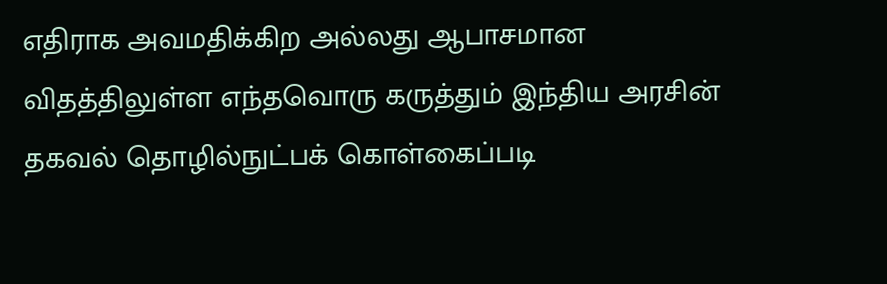எதிராக அவமதிக்கிற அல்லது ஆபாசமான விதத்திலுள்ள எந்தவொரு கருத்தும் இந்திய அரசின் தகவல் தொழில்நுட்பக் கொள்கைப்படி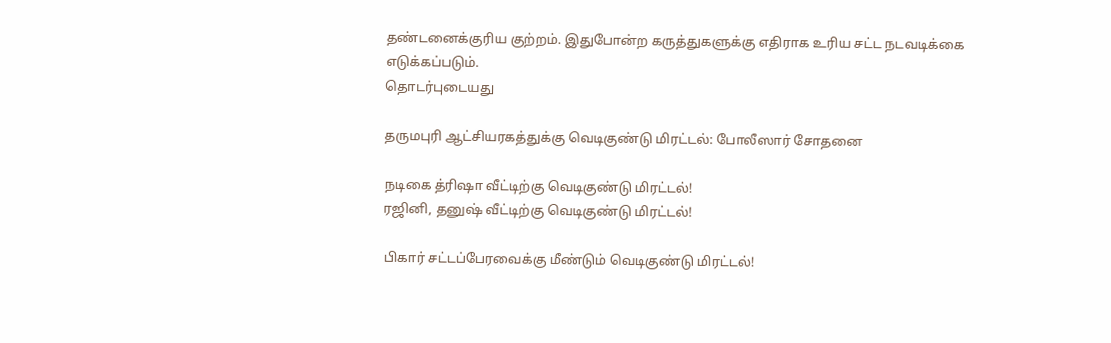தண்டனைக்குரிய குற்றம். இதுபோன்ற கருத்துகளுக்கு எதிராக உரிய சட்ட நடவடிக்கை எடுக்கப்படும்.
தொடர்புடையது

தருமபுரி ஆட்சியரகத்துக்கு வெடிகுண்டு மிரட்டல்: போலீஸார் சோதனை

நடிகை த்ரிஷா வீட்டிற்கு வெடிகுண்டு மிரட்டல்!
ரஜினி, தனுஷ் வீட்டிற்கு வெடிகுண்டு மிரட்டல்!

பிகார் சட்டப்பேரவைக்கு மீண்டும் வெடிகுண்டு மிரட்டல்!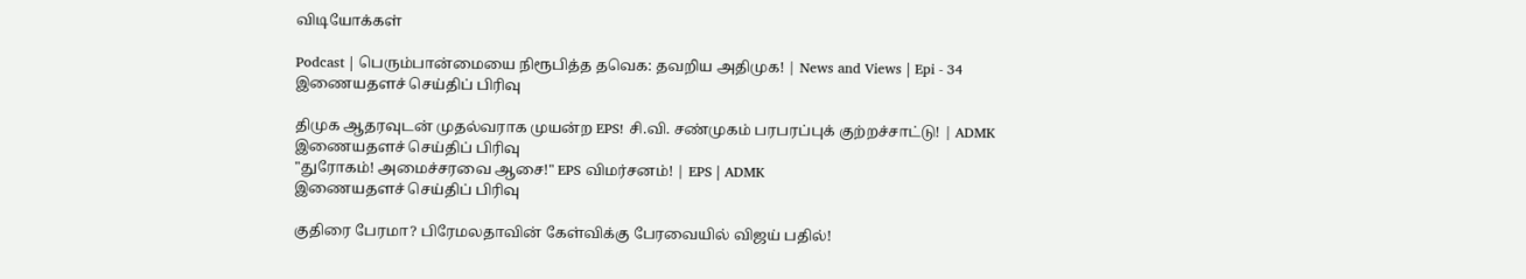விடியோக்கள்

Podcast | பெரும்பான்மையை நிரூபித்த தவெக: தவறிய அதிமுக! | News and Views | Epi - 34
இணையதளச் செய்திப் பிரிவு

திமுக ஆதரவுடன் முதல்வராக முயன்ற EPS! சி.வி. சண்முகம் பரபரப்புக் குற்றச்சாட்டு! | ADMK
இணையதளச் செய்திப் பிரிவு
"துரோகம்! அமைச்சரவை ஆசை!" EPS விமர்சனம்! | EPS | ADMK
இணையதளச் செய்திப் பிரிவு

குதிரை பேரமா? பிரேமலதாவின் கேள்விக்கு பேரவையில் விஜய் பதில்!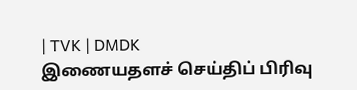| TVK | DMDK
இணையதளச் செய்திப் பிரிவு